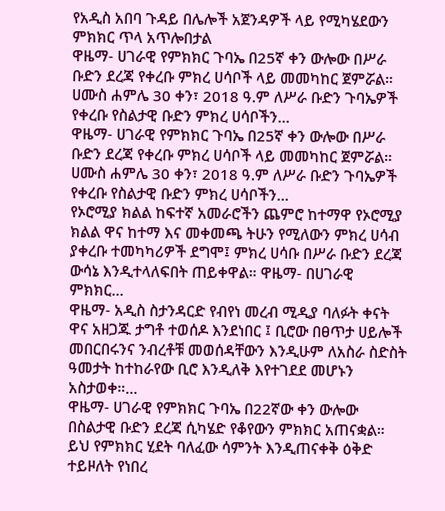የአዲስ አበባ ጉዳይ በሌሎች አጀንዳዎች ላይ የሚካሄደውን ምክክር ጥላ አጥሎበታል
ዋዜማ- ሀገራዊ የምክክር ጉባኤ በ25ኛ ቀን ውሎው በሥራ ቡድን ደረጃ የቀረቡ ምክረ ሀሳቦች ላይ መመካከር ጀምሯል። ሀሙስ ሐምሌ 30 ቀን፣ 2018 ዓ.ም ለሥራ ቡድን ጉባኤዎች የቀረቡ የስልታዊ ቡድን ምክረ ሀሳቦችን…
ዋዜማ- ሀገራዊ የምክክር ጉባኤ በ25ኛ ቀን ውሎው በሥራ ቡድን ደረጃ የቀረቡ ምክረ ሀሳቦች ላይ መመካከር ጀምሯል። ሀሙስ ሐምሌ 30 ቀን፣ 2018 ዓ.ም ለሥራ ቡድን ጉባኤዎች የቀረቡ የስልታዊ ቡድን ምክረ ሀሳቦችን…
የኦሮሚያ ክልል ከፍተኛ አመራሮችን ጨምሮ ከተማዋ የኦሮሚያ ክልል ዋና ከተማ እና መቀመጫ ትሁን የሚለውን ምክረ ሀሳብ ያቀረቡ ተመካካሪዎች ደግሞ፤ ምክረ ሀሳቡ በሥራ ቡድን ደረጃ ውሳኔ እንዲተላለፍበት ጠይቀዋል። ዋዜማ- በሀገራዊ ምክክር…
ዋዜማ- አዲስ ስታንዳርድ የብየነ መረብ ሚዲያ ባለፉት ቀናት ዋና አዘጋጁ ታግቶ ተወሰዶ እንደነበር ፤ ቢሮው በፀጥታ ሀይሎች መበርበሩንና ንብረቶቹ መወሰዳቸውን እንዲሁም ለአስራ ስድስት ዓመታት ከተከራየው ቢሮ እንዲለቅ እየተገደደ መሆኑን አስታወቀ።…
ዋዜማ- ሀገራዊ የምክክር ጉባኤ በ22ኛው ቀን ውሎው በስልታዊ ቡድን ደረጃ ሲካሄድ የቆየውን ምክክር አጠናቋል። ይህ የምክክር ሂደት ባለፈው ሳምንት እንዲጠናቀቅ ዕቅድ ተይዞለት የነበረ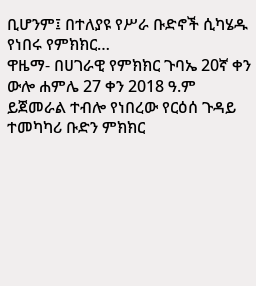ቢሆንም፤ በተለያዩ የሥራ ቡድኖች ሲካሄዱ የነበሩ የምክክር…
ዋዜማ- በሀገራዊ የምክክር ጉባኤ 20ኛ ቀን ውሎ ሐምሌ 27 ቀን 2018 ዓ.ም ይጀመራል ተብሎ የነበረው የርዕሰ ጉዳይ ተመካካሪ ቡድን ምክክር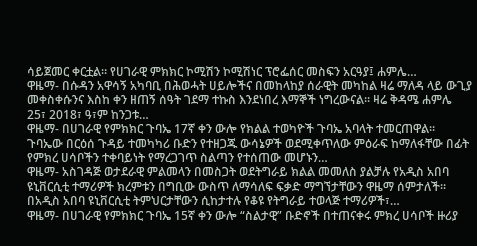ሳይጀመር ቀርቷል። የሀገራዊ ምክክር ኮሚሽን ኮሚሽነር ፕሮፌሰር መስፍን አርዓያ፤ ሐምሌ…
ዋዜማ- በሱዳን አዋሳኝ አካባቢ በሕወሓት ሀይሎችና በመከላከያ ሰራዊት መካከል ዛሬ ማለዳ ላይ ውጊያ መቀስቀሱንና እስከ ቀን ዘጠኝ ሰዓት ገደማ ተኩስ እንደነበረ እማኞች ነግረውናል። ዛሬ ቅዳሜ ሐምሌ 25፣ 2018፣ ዓ፣ም ከንጋቱ…
ዋዜማ- በሀገራዊ የምክክር ጉባኤ 17ኛ ቀን ውሎ የክልል ተወካዮች ጉባኤ አባላት ተመርጠዋል። ጉባኤው በርዕሰ ጉዳይ ተመካካሪ ቡድን የተዘጋጁ ውሳኔዎች ወደሚቀጥለው ምዕራፍ ከማለፋቸው በፊት የምክረ ሀሳቦችን ተቀባይነት የማረጋገጥ ስልጣን የተሰጠው መሆኑን…
ዋዜማ- አስገዳጅ ወታደራዊ ምልመላን በመስጋት ወደትግራይ ክልል መመለስ ያልቻሉ የአዲስ አበባ ዩኒቨርሲቲ ተማሪዎች ክረምቱን በግቢው ውስጥ ለማሳለፍ ፍቃድ ማግኘታቸውን ዋዜማ ሰምታለች፡፡ በአዲስ አበባ ዩኒቨርሲቲ ትምህርታቸውን ሲከታተሉ የቆዩ የትግራይ ተወላጅ ተማሪዎች፣…
ዋዜማ- በሀገራዊ የምክክር ጉባኤ 15ኛ ቀን ውሎ “ስልታዊ” ቡድኖች በተጠናቀሩ ምክረ ሀሳቦች ዙሪያ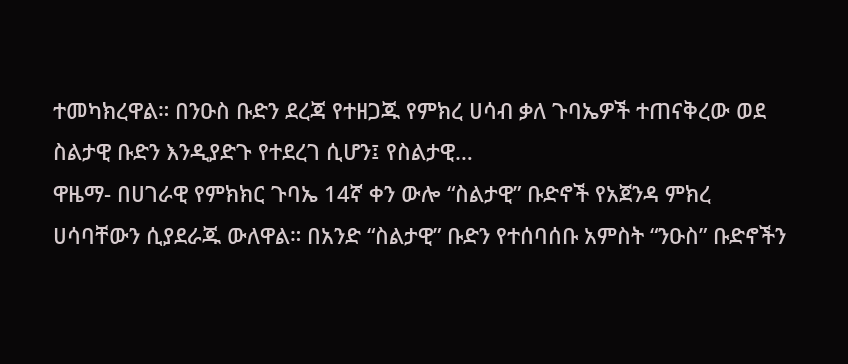ተመካክረዋል። በንዑስ ቡድን ደረጃ የተዘጋጁ የምክረ ሀሳብ ቃለ ጉባኤዎች ተጠናቅረው ወደ ስልታዊ ቡድን እንዲያድጉ የተደረገ ሲሆን፤ የስልታዊ…
ዋዜማ- በሀገራዊ የምክክር ጉባኤ 14ኛ ቀን ውሎ “ስልታዊ” ቡድኖች የአጀንዳ ምክረ ሀሳባቸውን ሲያደራጁ ውለዋል። በአንድ “ስልታዊ” ቡድን የተሰባሰቡ አምስት “ንዑስ” ቡድኖችን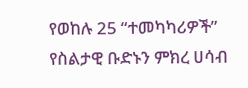የወከሉ 25 “ተመካካሪዎች” የስልታዊ ቡድኑን ምክረ ሀሳብ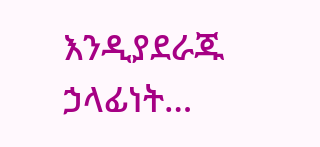እንዲያደራጁ ኃላፊነት…